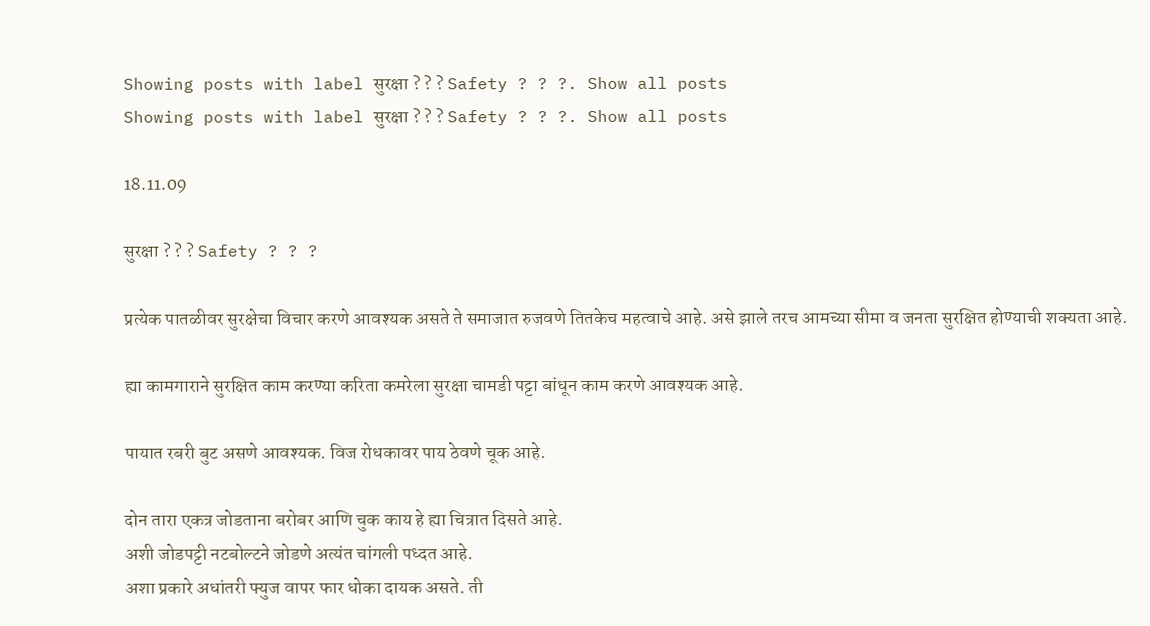Showing posts with label सुरक्षा ? ? ? Safety ? ? ?. Show all posts
Showing posts with label सुरक्षा ? ? ? Safety ? ? ?. Show all posts

18.11.09

सुरक्षा ? ? ? Safety ? ? ?

प्रत्येक पातळीवर सुरक्षेचा विचार करणे आवश्यक असते ते समाजात रुजवणे तितकेच महत्वाचे आहे. असे झाले तरच आमच्या सीमा व जनता सुरक्षित होण्याची शक्यता आहे.

ह्या कामगाराने सुरक्षित काम करण्या करिता कमरेला सुरक्षा चामडी पट्टा बांधून काम करणे आवश्यक आहे.

पायात रबरी बुट असणे आवश्यक. विज रोधकावर पाय ठेवणे चूक आहे.

दोन तारा एकत्र जोडताना बरोबर आणि चुक काय हे ह्या चित्रात दिसते आहे.
अशी जोडपट्टी नटबोल्टने जोडणे अत्यंत चांगली पध्दत आहे.
अशा प्रकारे अधांतरी फ्युज वापर फार धोका दायक असते. ती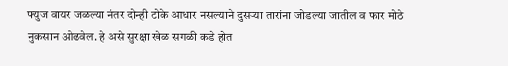फ्युज वायर जळल्या नंतर दोन्ही टोके आधार नसल्याने दुसर्‍या तारांना जोडल्या जातील व फार मोठे नुकसान ओढवेल. हे असे सुरक्षा खेळ सगळी कडे होत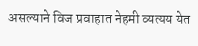असल्याने विज प्रवाहात नेहमी व्यत्यय येत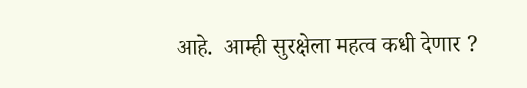आहे.  आम्ही सुरक्षेला महत्व कधी देणार ?